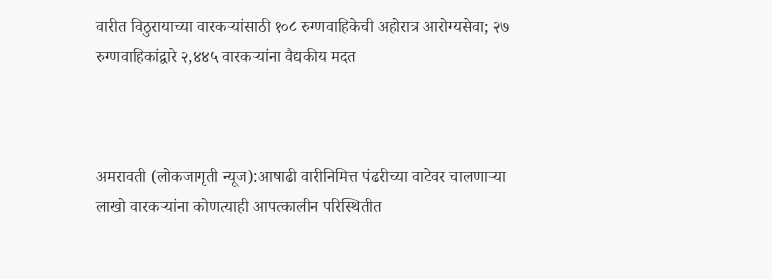वारीत विठुरायाच्या वारकऱ्यांसाठी १०८ रुग्णवाहिकेची अहोरात्र आरोग्यसेवा; २७ रुग्णवाहिकांद्वारे २,४४५ वारकऱ्यांना वैद्यकीय मदत



अमरावती (लोकजागृती न्यूज):आषाढी वारीनिमित्त पंढरीच्या वाटेवर चालणाऱ्या लाखो वारकऱ्यांना कोणत्याही आपत्कालीन परिस्थितीत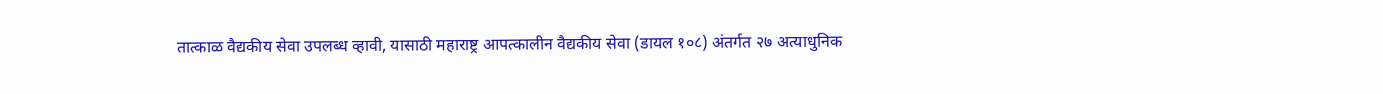तात्काळ वैद्यकीय सेवा उपलब्ध व्हावी, यासाठी महाराष्ट्र आपत्कालीन वैद्यकीय सेवा (डायल १०८) अंतर्गत २७ अत्याधुनिक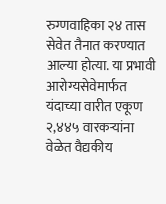रुग्णवाहिका २४ तास सेवेत तैनात करण्यात आल्या होत्या. या प्रभावी आरोग्यसेवेमार्फत यंदाच्या वारीत एकूण २,४४५ वारकऱ्यांना वेळेत वैद्यकीय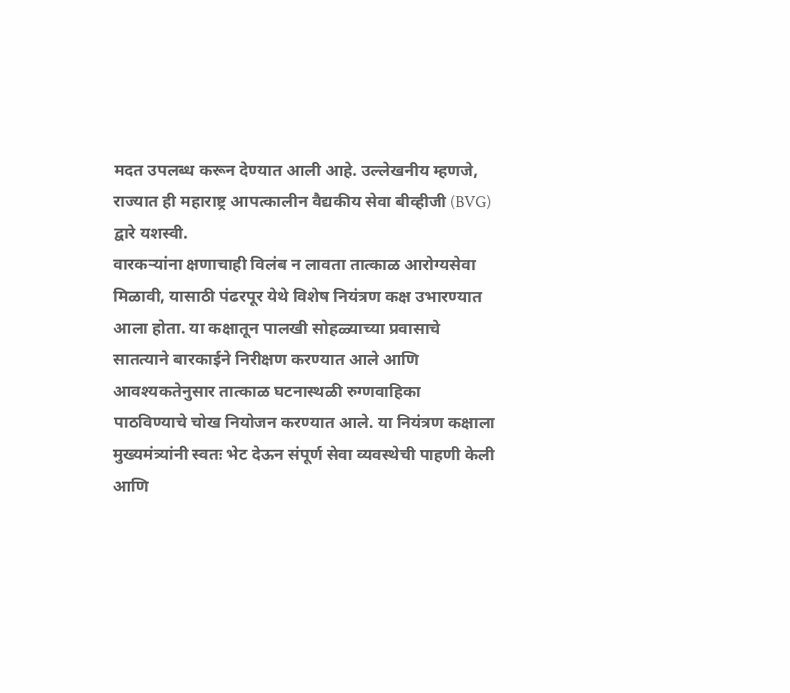मदत उपलब्ध करून देण्यात आली आहे. उल्लेखनीय म्हणजे, राज्यात ही महाराष्ट्र आपत्कालीन वैद्यकीय सेवा बीव्हीजी (BVG) द्वारे यशस्वी.
वारकऱ्यांना क्षणाचाही विलंब न लावता तात्काळ आरोग्यसेवा मिळावी, यासाठी पंढरपूर येथे विशेष नियंत्रण कक्ष उभारण्यात आला होता. या कक्षातून पालखी सोहळ्याच्या प्रवासाचे सातत्याने बारकाईने निरीक्षण करण्यात आले आणि आवश्यकतेनुसार तात्काळ घटनास्थळी रुग्णवाहिका पाठविण्याचे चोख नियोजन करण्यात आले. या नियंत्रण कक्षाला मुख्यमंत्र्यांनी स्वतः भेट देऊन संपूर्ण सेवा व्यवस्थेची पाहणी केली आणि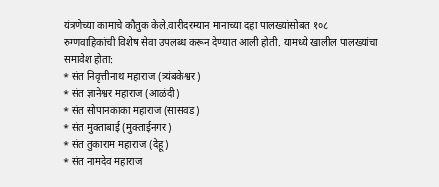यंत्रणेच्या कामाचे कौतुक केले.वारीदरम्यान मानाच्या दहा पालख्यांसोबत १०८ रुग्णवाहिकांची विशेष सेवा उपलब्ध करून देण्यात आली होती. यामध्ये खालील पालख्यांचा समावेश होता:
* संत निवृत्तीनाथ महाराज (त्र्यंबकेश्वर)
* संत ज्ञानेश्वर महाराज (आळंदी)
* संत सोपानकाका महाराज (सासवड)
* संत मुक्ताबाई (मुक्ताईनगर)
* संत तुकाराम महाराज (देहू)
* संत नामदेव महाराज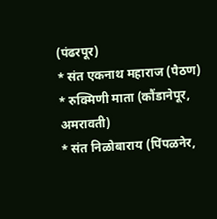(पंढरपूर)
* संत एकनाथ महाराज (पैठण)
* रुक्मिणी माता (कौंडानेपूर, अमरावती)
* संत निळोबाराय (पिंपळनेर,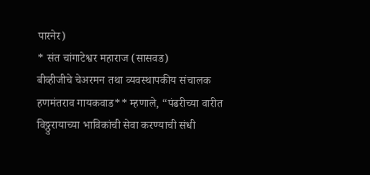पारनेर)
* संत चांगाटेश्वर महाराज (सासवड)
बीव्हीजीचे चेअरमन तथा व्यवस्थापकीय संचालक हणमंतराव गायकवाड** म्हणाले, “पंढरीच्या वारीत विठ्ठुरायाच्या भाविकांची सेवा करण्याची संधी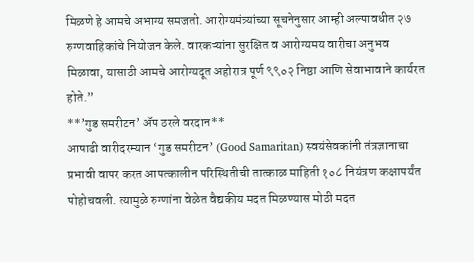मिळणे हे आमचे अभाग्य समजतो. आरोग्यमंत्र्यांच्या सूचनेनुसार आम्ही अल्पावधीत २७ रुग्णवाहिकांचे नियोजन केले. वारकऱ्यांना सुरक्षित व आरोग्यमय वारीचा अनुभव मिळावा, यासाठी आमचे आरोग्यदूत अहोरात्र पूर्ण ९९०२ निष्ठा आणि सेवाभावाने कार्यरत होते.”
**’गुड समरीटन’ ॲप ठरले वरदान**
आषाढी वारीदरम्यान ‘गुड समरीटन’ (Good Samaritan) स्वयंसेवकांनी तंत्रज्ञानाचा प्रभावी वापर करत आपत्कालीन परिस्थितीची तात्काळ माहिती १०८ नियंत्रण कक्षापर्यंत पोहोचवली. त्यामुळे रुग्णांना वेळेत वैद्यकीय मदत मिळण्यास मोठी मदत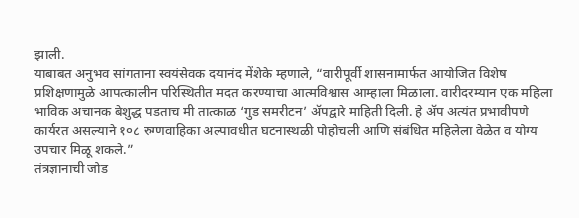झाली.
याबाबत अनुभव सांगताना स्वयंसेवक दयानंद मेंशेके म्हणाले, “वारीपूर्वी शासनामार्फत आयोजित विशेष प्रशिक्षणामुळे आपत्कालीन परिस्थितीत मदत करण्याचा आत्मविश्वास आम्हाला मिळाला. वारीदरम्यान एक महिला भाविक अचानक बेशुद्ध पडताच मी तात्काळ ‘गुड समरीटन’ ॲपद्वारे माहिती दिली. हे ॲप अत्यंत प्रभावीपणे कार्यरत असल्याने १०८ रुग्णवाहिका अल्पावधीत घटनास्थळी पोहोचली आणि संबंधित महिलेला वेळेत व योग्य उपचार मिळू शकले.”
तंत्रज्ञानाची जोड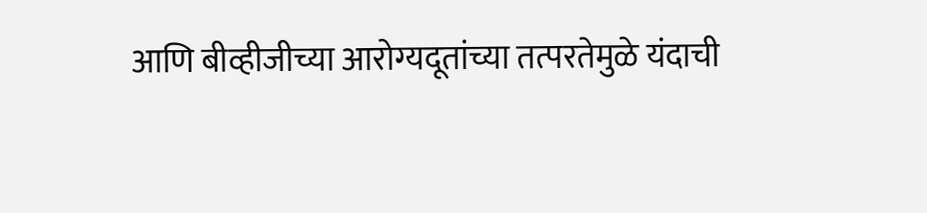आणि बीव्हीजीच्या आरोग्यदूतांच्या तत्परतेमुळे यंदाची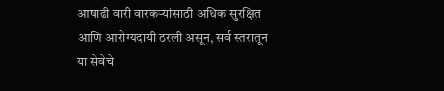आषाढी वारी वारकऱ्यांसाठी अधिक सुरक्षित आणि आरोग्यदायी ठरली असून, सर्व स्तरातून या सेवेचे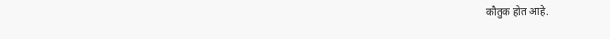कौतुक होत आहे.